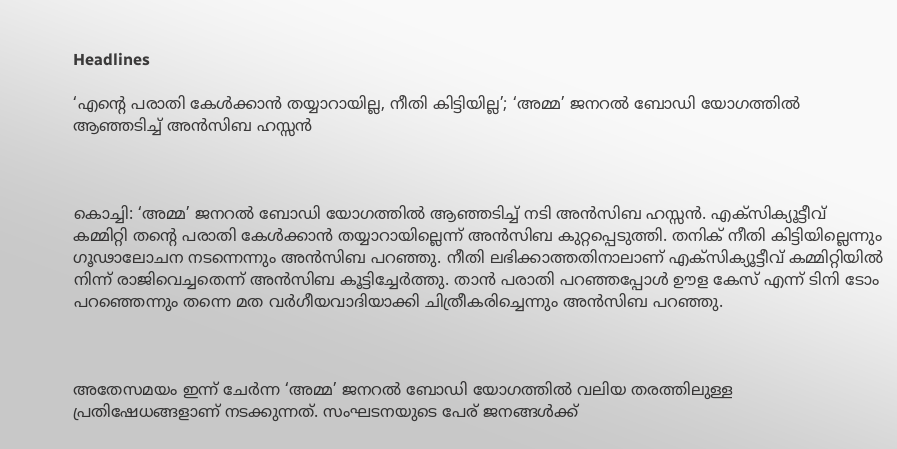Headlines

‘എന്റെ പരാതി കേൾക്കാൻ തയ്യാറായില്ല, നീതി കിട്ടിയില്ല’; ‘അമ്മ’ ജനറൽ ബോഡി യോഗത്തിൽ ആഞ്ഞടിച്ച് അൻസിബ ഹസ്സൻ



കൊച്ചി: ‘അമ്മ’ ജനറല്‍ ബോഡി യോഗത്തില്‍ ആഞ്ഞടിച്ച് നടി അന്‍സിബ ഹസ്സന്‍. എക്‌സിക്യൂട്ടീവ് കമ്മിറ്റി തന്റെ പരാതി കേള്‍ക്കാന്‍ തയ്യാറായില്ലെന്ന് അന്‍സിബ കുറ്റപ്പെടുത്തി. തനിക് നീതി കിട്ടിയില്ലെന്നും ഗൂഢാലോചന നടന്നെന്നും അന്‍സിബ പറഞ്ഞു. നീതി ലഭിക്കാത്തതിനാലാണ് എക്‌സിക്യൂട്ടീവ് കമ്മിറ്റിയില്‍ നിന്ന് രാജിവെച്ചതെന്ന് അന്‍സിബ കൂട്ടിച്ചേര്‍ത്തു. താന്‍ പരാതി പറഞ്ഞപ്പോള്‍ ഊള കേസ് എന്ന് ടിനി ടോം പറഞ്ഞെന്നും തന്നെ മത വര്‍ഗീയവാദിയാക്കി ചിത്രീകരിച്ചെന്നും അന്‍സിബ പറഞ്ഞു.



അതേസമയം ഇന്ന് ചേര്‍ന്ന ‘അമ്മ’ ജനറല്‍ ബോഡി യോഗത്തില്‍ വലിയ തരത്തിലുള്ള പ്രതിഷേധങ്ങളാണ് നടക്കുന്നത്. സംഘടനയുടെ പേര് ജനങ്ങള്‍ക്ക്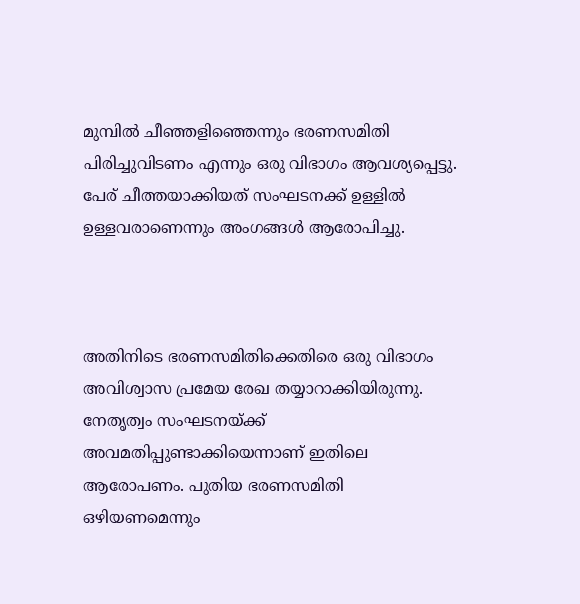മുമ്പില്‍ ചീഞ്ഞളിഞ്ഞെന്നും ഭരണസമിതി പിരിച്ചുവിടണം എന്നും ഒരു വിഭാഗം ആവശ്യപ്പെട്ടു. പേര് ചീത്തയാക്കിയത് സംഘടനക്ക് ഉള്ളില്‍ ഉള്ളവരാണെന്നും അംഗങ്ങള്‍ ആരോപിച്ചു.



അതിനിടെ ഭരണസമിതിക്കെതിരെ ഒരു വിഭാഗം അവിശ്വാസ പ്രമേയ രേഖ തയ്യാറാക്കിയിരുന്നു. നേതൃത്വം സംഘടനയ്ക്ക് അവമതിപ്പുണ്ടാക്കിയെന്നാണ് ഇതിലെ ആരോപണം. പുതിയ ഭരണസമിതി ഒഴിയണമെന്നും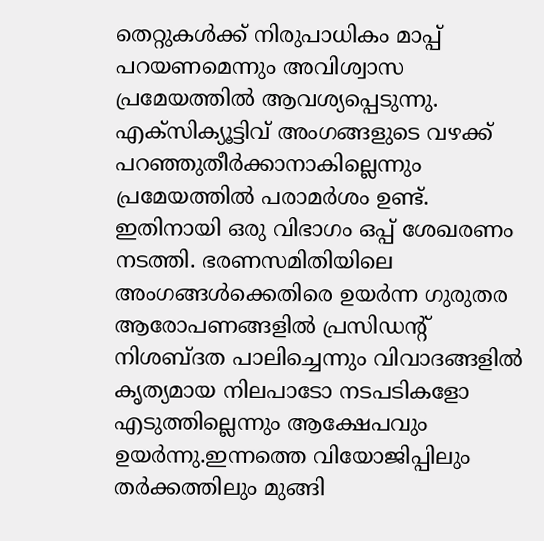തെറ്റുകള്‍ക്ക് നിരുപാധികം മാപ്പ് പറയണമെന്നും അവിശ്വാസ പ്രമേയത്തില്‍ ആവശ്യപ്പെടുന്നു. എക്സിക്യൂട്ടിവ് അംഗങ്ങളുടെ വഴക്ക് പറഞ്ഞുതീര്‍ക്കാനാകില്ലെന്നും പ്രമേയത്തില്‍ പരാമര്‍ശം ഉണ്ട്. ഇതിനായി ഒരു വിഭാഗം ഒപ്പ് ശേഖരണം നടത്തി. ഭരണസമിതിയിലെ അംഗങ്ങള്‍ക്കെതിരെ ഉയര്‍ന്ന ഗുരുതര ആരോപണങ്ങളില്‍ പ്രസിഡന്റ് നിശബ്ദത പാലിച്ചെന്നും വിവാദങ്ങളില്‍ കൃത്യമായ നിലപാടോ നടപടികളോ എടുത്തില്ലെന്നും ആക്ഷേപവും ഉയര്‍ന്നു.ഇന്നത്തെ വിയോജിപ്പിലും തര്‍ക്കത്തിലും മുങ്ങി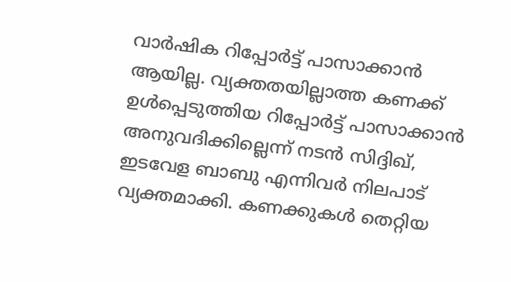വാര്‍ഷിക റിപ്പോര്‍ട്ട് പാസാക്കാന്‍ ആയില്ല. വ്യക്തതയില്ലാത്ത കണക്ക് ഉള്‍പ്പെടുത്തിയ റിപ്പോര്‍ട്ട് പാസാക്കാന്‍ അനുവദിക്കില്ലെന്ന് നടന്‍ സിദ്ദിഖ്, ഇടവേള ബാബു എന്നിവര്‍ നിലപാട് വ്യക്തമാക്കി. കണക്കുകള്‍ തെറ്റിയ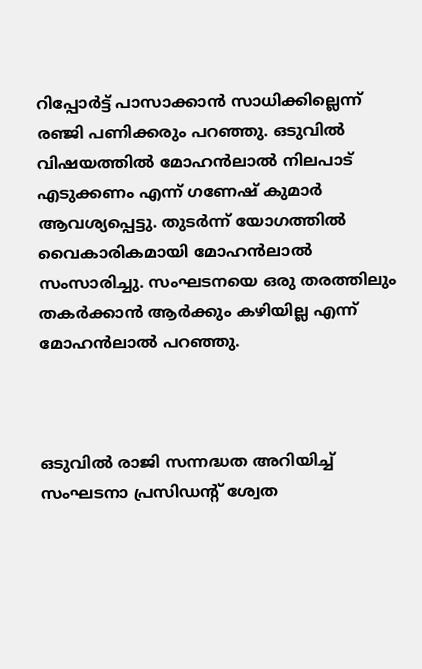റിപ്പോര്‍ട്ട് പാസാക്കാന്‍ സാധിക്കില്ലെന്ന് രഞ്ജി പണിക്കരും പറഞ്ഞു. ഒടുവില്‍ വിഷയത്തില്‍ മോഹന്‍ലാല്‍ നിലപാട് എടുക്കണം എന്ന് ഗണേഷ് കുമാര്‍ ആവശ്യപ്പെട്ടു. തുടര്‍ന്ന് യോഗത്തില്‍ വൈകാരികമായി മോഹന്‍ലാല്‍ സംസാരിച്ചു. സംഘടനയെ ഒരു തരത്തിലും തകര്‍ക്കാന്‍ ആര്‍ക്കും കഴിയില്ല എന്ന് മോഹന്‍ലാല്‍ പറഞ്ഞു.



ഒടുവില്‍ രാജി സന്നദ്ധത അറിയിച്ച് സംഘടനാ പ്രസിഡന്റ് ശ്വേത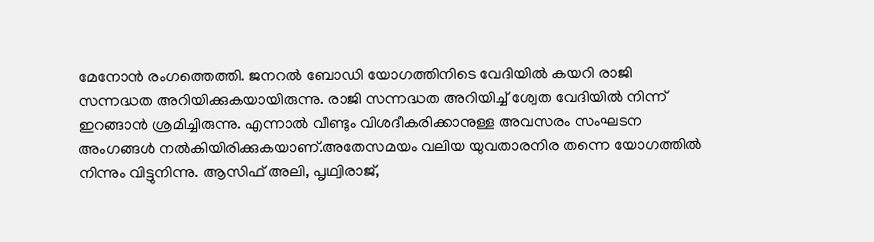മേനോന്‍ രംഗത്തെത്തി. ജനറല്‍ ബോഡി യോഗത്തിനിടെ വേദിയില്‍ കയറി രാജി സന്നദ്ധത അറിയിക്കുകയായിരുന്നു. രാജി സന്നദ്ധത അറിയിച്ച് ശ്വേത വേദിയില്‍ നിന്ന് ഇറങ്ങാന്‍ ശ്രമിച്ചിരുന്നു. എന്നാല്‍ വീണ്ടും വിശദീകരിക്കാനുള്ള അവസരം സംഘടന അംഗങ്ങള്‍ നല്‍കിയിരിക്കുകയാണ്.അതേസമയം വലിയ യുവതാരനിര തന്നെ യോഗത്തില്‍ നിന്നും വിട്ടുനിന്നു. ആസിഫ് അലി, പൃഥ്വിരാജ്,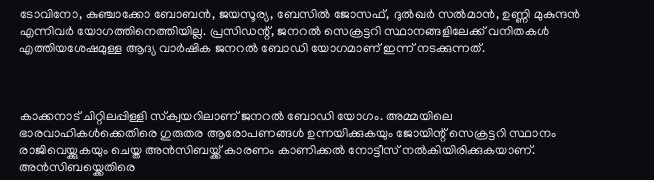ടോവിനോ, കുഞ്ചാക്കോ ബോബന്‍, ജയസൂര്യ, ബേസില്‍ ജോസഫ്, ദുല്‍ഖര്‍ സല്‍മാന്‍, ഉണ്ണി മുകുന്ദന്‍ എന്നിവര്‍ യോഗത്തിനെത്തിയില്ല. പ്രസിഡന്റ്, ജനറല്‍ സെക്രട്ടറി സ്ഥാനങ്ങളിലേക്ക് വനിതകള്‍ എത്തിയശേഷമുള്ള ആദ്യ വാര്‍ഷിക ജനറല്‍ ബോഡി യോഗമാണ് ഇന്ന് നടക്കുന്നത്.



കാക്കനാട് ചിറ്റിലപ്പിള്ളി സ്‌ക്വയറിലാണ് ജനറല്‍ ബോഡി യോഗം. അമ്മയിലെ ഭാരവാഹികള്‍ക്കെതിരെ ഗുരുതര ആരോപണങ്ങള്‍ ഉന്നയിക്കുകയും ജോയിന്റ് സെക്രട്ടറി സ്ഥാനം രാജിവെയ്ക്കുകയും ചെയ്ത അന്‍സിബയ്ക്ക് കാരണം കാണിക്കല്‍ നോട്ടീസ് നല്‍കിയിരിക്കുകയാണ്. അന്‍സിബയ്ക്കെതിരെ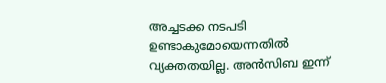അച്ചടക്ക നടപടി ഉണ്ടാകുമോയെന്നതില്‍ വ്യക്തതയില്ല. അന്‍സിബ ഇന്ന്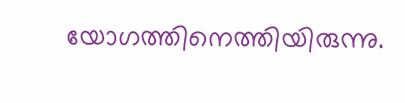യോഗത്തിനെത്തിയിരുന്നു.